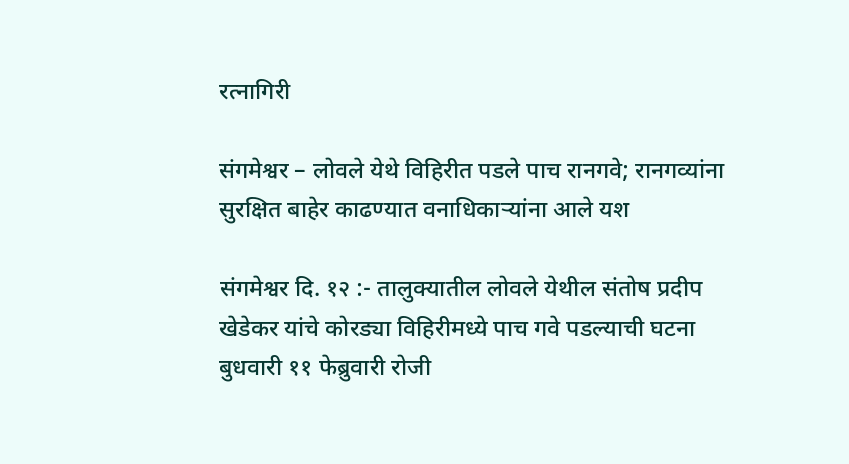रत्नागिरी

संगमेश्वर – लोवले येथे विहिरीत पडले पाच रानगवे; रानगव्यांना सुरक्षित बाहेर काढण्यात वनाधिकाऱ्यांना आले यश

संगमेश्वर दि. १२ :- तालुक्यातील लोवले येथील संतोष प्रदीप खेडेकर यांचे कोरड्या विहिरीमध्ये पाच गवे पडल्याची घटना बुधवारी ११ फेब्रुवारी रोजी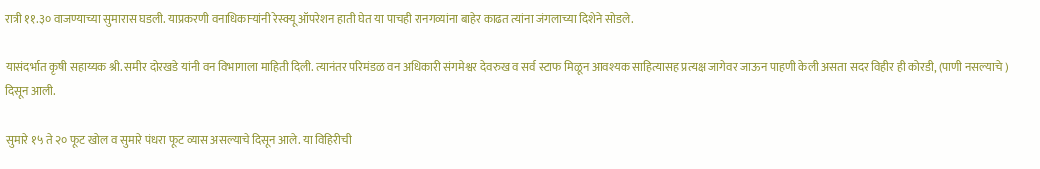रात्री ११.३० वाजण्याच्या सुमारास घडली. याप्रकरणी वनाधिकाऱ्यांनी रेस्क्यू ऑपरेशन हाती घेत या पाचही रानगव्यांना बाहेर काढत त्यांना जंगलाच्या दिशेने सोडले.

यासंदर्भात कृषी सहाय्यक श्री. समीर दोरखडे यांनी वन विभागाला माहिती दिली. त्यानंतर परिमंडळ वन अधिकारी संगमेश्वर देवरुख व सर्व स्टाफ मिळून आवश्यक साहित्यासह प्रत्यक्ष जागेवर जाऊन पाहणी केली असता सदर विहीर ही कोरडी, (पाणी नसल्याचे ) दिसून आली.

सुमारे १५ ते २० फूट खोल व सुमारे पंधरा फूट व्यास असल्याचे दिसून आले. या विहिरीची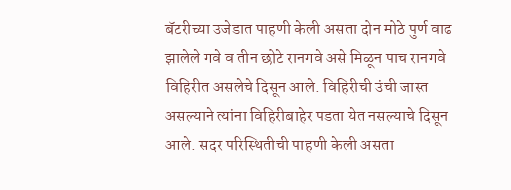बॅटरीच्या उजेडात पाहणी केली असता दोन मोठे पुर्ण वाढ झालेले गवे व तीन छोटे रानगवे असे मिळून पाच रानगवे विहिरीत असलेचे दिसून आले. विहिरीची उंची जास्त असल्याने त्यांना विहिरीबाहेर पडता येत नसल्याचे दिसून आले. सदर परिस्थितीची पाहणी केली असता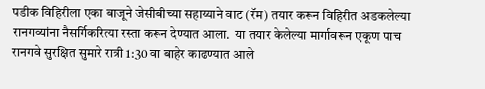पडीक विहिरीला एका बाजूने जेसीबीच्या सहाय्याने वाट (रॅम) तयार करून विहिरीत अडकलेल्या रानगव्यांना नैसर्गिकरित्या रस्ता करून देण्यात आला.  या तयार केलेल्या मार्गावरून एकूण पाच रानगवे सुरक्षित सुमारे रात्री 1:30 वा बाहेर काढण्यात आले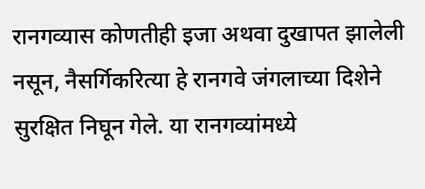रानगव्यास कोणतीही इजा अथवा दुखापत झालेली नसून, नैसर्गिकरित्या हे रानगवे जंगलाच्या दिशेने सुरक्षित निघून गेले. या रानगव्यांमध्ये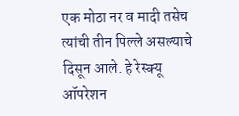एक मोठा नर व मादी तसेच त्यांची तीन पिल्ले असल्याचे दिसून आले. हे रेस्क्यू ऑपरेशन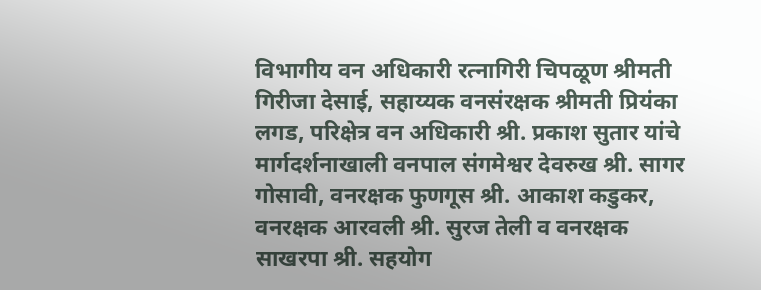विभागीय वन अधिकारी रत्नागिरी चिपळूण श्रीमती गिरीजा देसाई, सहाय्यक वनसंरक्षक श्रीमती प्रियंका लगड, परिक्षेत्र वन अधिकारी श्री. प्रकाश सुतार यांचे मार्गदर्शनाखाली वनपाल संगमेश्वर देवरुख श्री. सागर गोसावी, वनरक्षक फुणगूस श्री. आकाश कडुकर, वनरक्षक आरवली श्री. सुरज तेली व वनरक्षक साखरपा श्री. सहयोग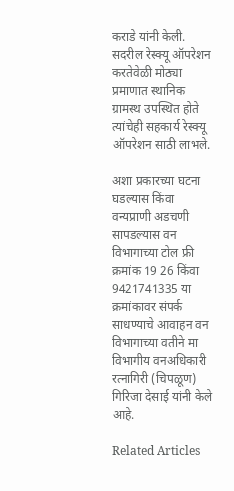कराडे यांनी केली. सदरील रेस्क्यू ऑपरेशन करतेवेळी मोठ्या प्रमाणात स्थानिक ग्रामस्थ उपस्थित होते त्यांचेही सहकार्य रेस्क्यू ऑपरेशन साठी लाभले.

अशा प्रकारच्या घटना घडल्यास किंवा वन्यप्राणी अडचणी सापडल्यास वन विभागाच्या टोल फ्री क्रमांक 19 26 किंवा 9421741335 या क्रमांकावर संपर्क साधण्याचे आवाहन वन विभागाच्या वतीने मा विभागीय वनअधिकारी रत्नागिरी (चिपळूण) गिरिजा देसाई यांनी केले आहे.

Related Articles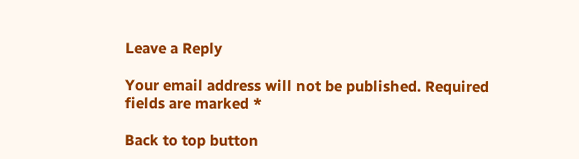Leave a Reply

Your email address will not be published. Required fields are marked *

Back to top button